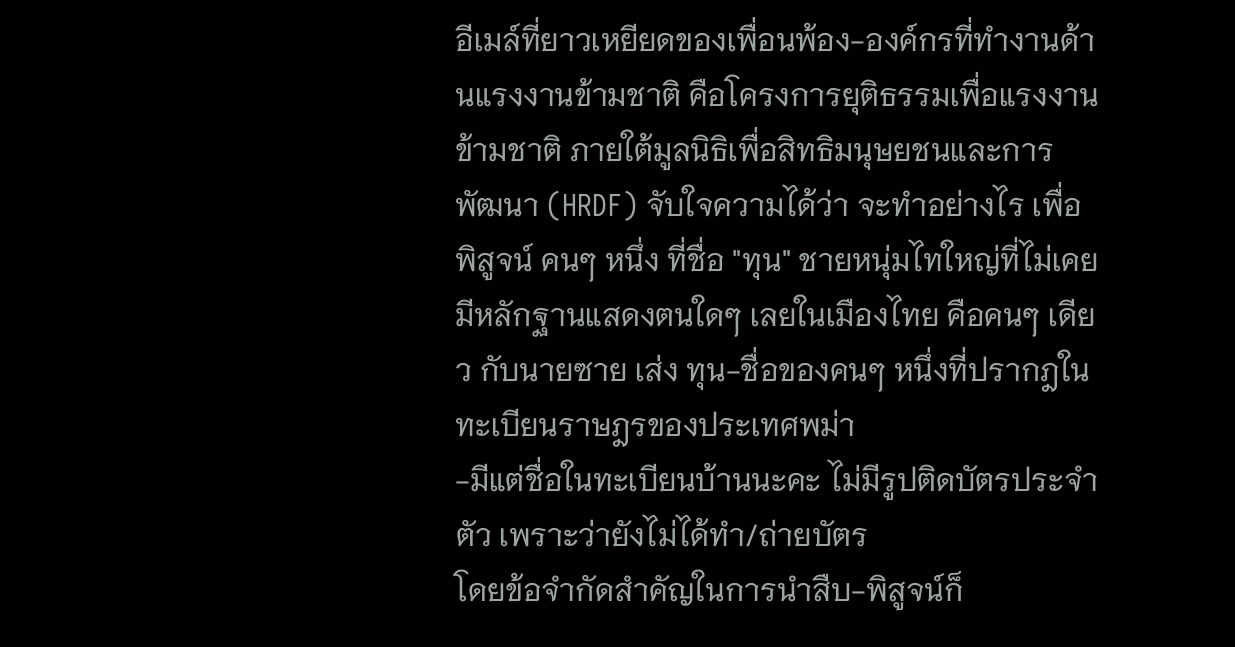อีเมล์ที่ยาวเหยียดของเพื่อนพ้อง-องค์กรที่ทำงานด้านแรงงานข้ามชาติ คือโครงการยุติธรรมเพื่อแรงงานข้ามชาติ ภายใต้มูลนิธิเพื่อสิทธิมนุษยชนและการพัฒนา (HRDF) จับใจความได้ว่า จะทำอย่างไร เพื่อพิสูจน์ คนๆ หนึ่ง ที่ชื่อ "ทุน" ชายหนุ่มไทใหญ่ที่ไม่เคยมีหลักฐานแสดงตนใดๆ เลยในเมืองไทย คือคนๆ เดียว กับนายซาย เส่ง ทุน-ชื่อของคนๆ หนึ่งที่ปรากฎในทะเบียนราษฎรของประเทศพม่า
-มีแต่ชื่อในทะเบียนบ้านนะคะ ไม่มีรูปติดบัตรประจำตัว เพราะว่ายังไม่ได้ทำ/ถ่ายบัตร
โดยข้อจำกัดสำคัญในการนำสืบ-พิสูจน์ก็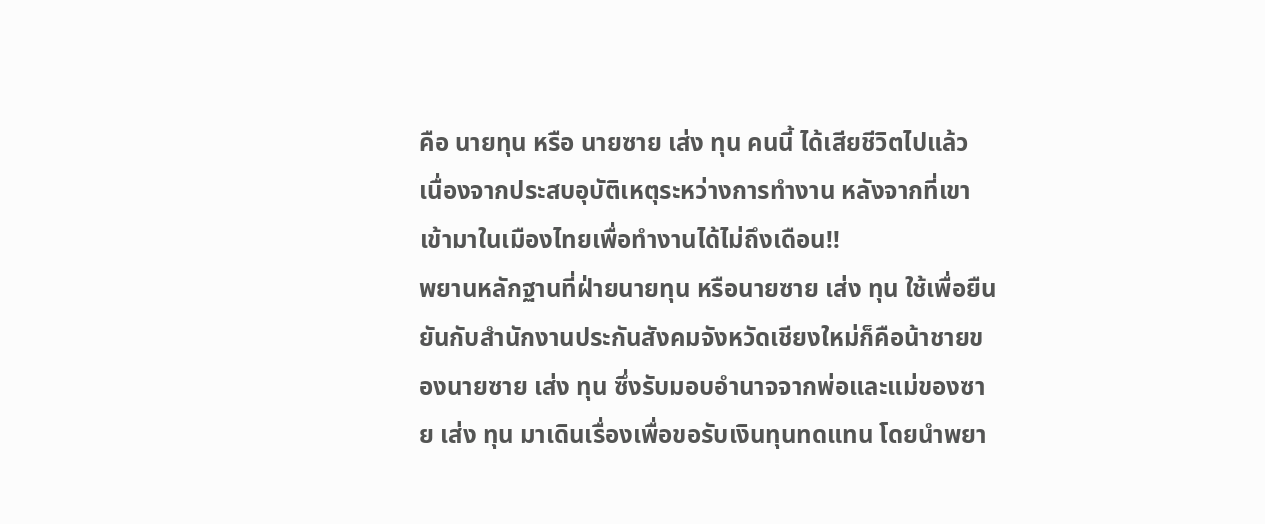คือ นายทุน หรือ นายซาย เส่ง ทุน คนนี้ ได้เสียชีวิตไปแล้ว เนื่องจากประสบอุบัติเหตุระหว่างการทำงาน หลังจากที่เขาเข้ามาในเมืองไทยเพื่อทำงานได้ไม่ถึงเดือน!!
พยานหลักฐานที่ฝ่ายนายทุน หรือนายซาย เส่ง ทุน ใช้เพื่อยืนยันกับสำนักงานประกันสังคมจังหวัดเชียงใหม่ก็คือน้าชายของนายซาย เส่ง ทุน ซึ่งรับมอบอำนาจจากพ่อและแม่ของซาย เส่ง ทุน มาเดินเรื่องเพื่อขอรับเงินทุนทดแทน โดยนำพยา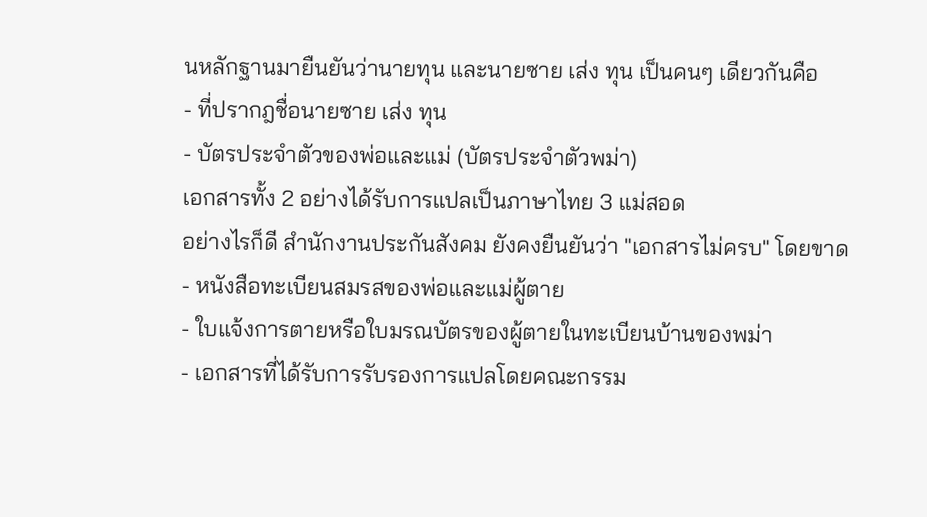นหลักฐานมายืนยันว่านายทุน และนายซาย เส่ง ทุน เป็นคนๆ เดียวกันคือ
- ที่ปรากฎชื่อนายซาย เส่ง ทุน
- บัตรประจำตัวของพ่อและแม่ (บัตรประจำตัวพม่า)
เอกสารทั้ง 2 อย่างได้รับการแปลเป็นภาษาไทย 3 แม่สอด
อย่างไรก็ดี สำนักงานประกันสังคม ยังคงยืนยันว่า "เอกสารไม่ครบ" โดยขาด
- หนังสือทะเบียนสมรสของพ่อและแม่ผู้ตาย
- ใบแจ้งการตายหรือใบมรณบัตรของผู้ตายในทะเบียนบ้านของพม่า
- เอกสารที่ได้รับการรับรองการแปลโดยคณะกรรม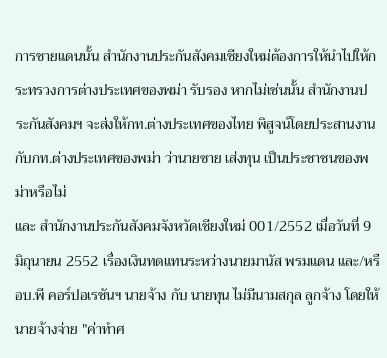การชายแดนนั้น สำนักงานประกันสังคมเชียงใหม่ต้องการให้นำไปให้กระทรวงการต่างประเทศของพม่า รับรอง หากไม่เช่นนั้น สำนักงานประกันสังคมฯ จะส่งให้กท.ต่างประเทศของไทย พิสูจน์โดยประสานงานกับกท.ต่างประเทศของพม่า ว่านายซาย เส่งทุน เป็นประชาชนของพม่าหรือไม่
และ สำนักงานประกันสังคมจังหวัดเชียงใหม่ 001/2552 เมื่อวันที่ 9 มิถุนายน 2552 เรื่องเงินทดแทนระหว่างนายมานัส พรมแดน และ/หรือบ.พี คอร์ปอเรชันฯ นายจ้าง กับ นายทุน ไม่มีนามสกุล ลูกจ้าง โดยให้นายจ้างจ่าย "ค่าทำศ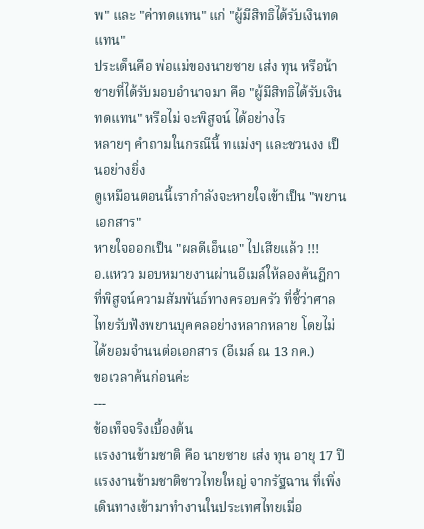พ" และ "ค่าทดแทน" แก่ "ผู้มีสิทธิได้รับเงินทดแทน"
ประเด็นคือ พ่อแม่ของนายซาย เส่ง ทุน หรือน้าชายที่ได้รับมอบอำนาจมา คือ "ผู้มีสิทธิได้รับเงินทดแทน" หรือไม่ จะพิสูจน์ ได้อย่างไร
หลายๆ คำถามในกรณีนี้ ทแม่งๆ และชวนงง เป็นอย่างยิ่ง
ดูเหมือนตอนนี้เรากำลังจะหายใจเข้าเป็น "พยานเอกสาร"
หายใจออกเป็น "ผลดีเอ็นเอ" ไปเสียแล้ว !!!
อ.แหวว มอบหมายงานผ่านอีเมล์ให้ลองค้นฎีกาที่พิสูจน์ความสัมพันธ์ทางครอบครัว ที่ชี้ว่าศาลไทยรับฟังพยานบุคคลอย่างหลากหลาย โดยไม่ได้ยอมจำนนต่อเอกสาร (อีเมล์ ณ 13 กค.)
ขอเวลาค้นก่อนค่ะ
---
ข้อเท็จจริงเบื้องต้น
แรงงานข้ามชาติ คือ นายซาย เส่ง ทุน อายุ 17 ปี แรงงานข้ามชาติชาวไทยใหญ่ จากรัฐฉาน ที่เพิ่งเดินทางเข้ามาทำงานในประเทศไทยเมื่อ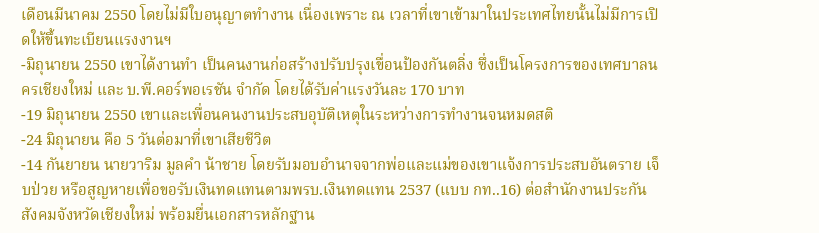เดือนมีนาคม 2550 โดยไม่มีใบอนุญาตทำงาน เนื่องเพราะ ณ เวลาที่เขาเข้ามาในประเทศไทยนั้นไม่มีการเปิดให้ขึ้นทะเบียนแรงงานฯ
-มิถุนายน 2550 เขาได้งานทำ เป็นคนงานก่อสร้างปรับปรุงเขื่อนป้องกันตลิ่ง ซึ่งเป็นโครงการของเทศบาลนครเชียงใหม่ และ บ.พี.คอร์พอเรชัน จำกัด โดยได้รับค่าแรงวันละ 170 บาท
-19 มิถุนายน 2550 เขาและเพื่อนคนงานประสบอุบัติเหตุในระหว่างการทำงานจนหมดสติ
-24 มิถุนายน คือ 5 วันต่อมาที่เขาเสียชีวิต
-14 กันยายน นายวาริม มูลคำ น้าชาย โดยรับมอบอำนาจจากพ่อและแม่ของเขาแจ้งการประสบอันตราย เจ็บป่วย หรือสูญหายเพื่อขอรับเงินทดแทนตามพรบ.เงินทดแทน 2537 (แบบ กท..16) ต่อสำนักงานประกันสังคมจังหวัดเชียงใหม่ พร้อมยื่นเอกสารหลักฐาน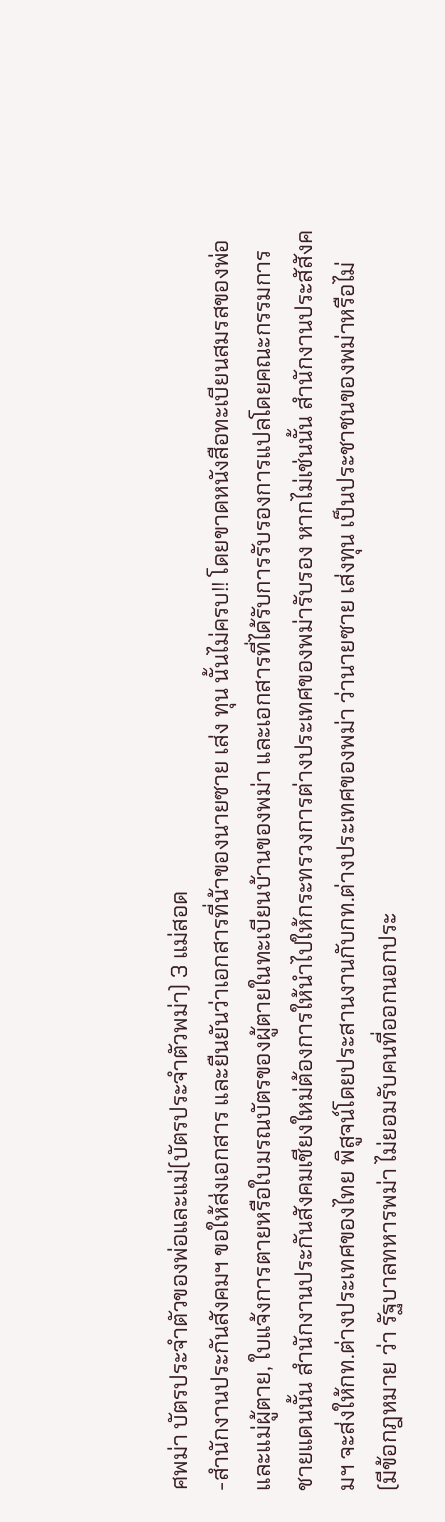ศพม่า บัตรประจำตัวของพ่อและแม่(บัตรประจำตัวพม่า) 3 แม่สอด
-สำนักงานประกันสังคมฯ ขอให้ส่งเอกสาร และยืนยันว่าเอกสารที่น้าของนายซาย เส่ง ทุน นั้นไม่ครบ!! โดยขาดหนังสือทะเบียนสมรสของพ่อและแม่ผู้ตาย, ใบแจ้งการตายหรือใบมรณบัตรของผู้ตายในทะเบียนบ้านของพม่า และเอกสารที่ได้รับการรับรองการแปลโดยคณะกรรมการชายแดนนั้น สำนักงานประกันสังคมเชียงใหม่ต้องการให้นำไปให้กระทรวงการต่างประเทศของพม่ารับรอง หากไม่เช่นนั้น สำนักงานประสัสังคมฯ จะส่งให้กท.ต่างประเทศของไทย พิสูจน์โดยประสานงานกับกท.ต่างประเทศของพม่า ว่านายซาย เส่งทุน เป็นประชาชนของพม่าหรือไม่
(มีข้อกฎหมาย ว่า รัฐบาลทหารพม่า ไม่ยอมรับคนที่ออกนอกประ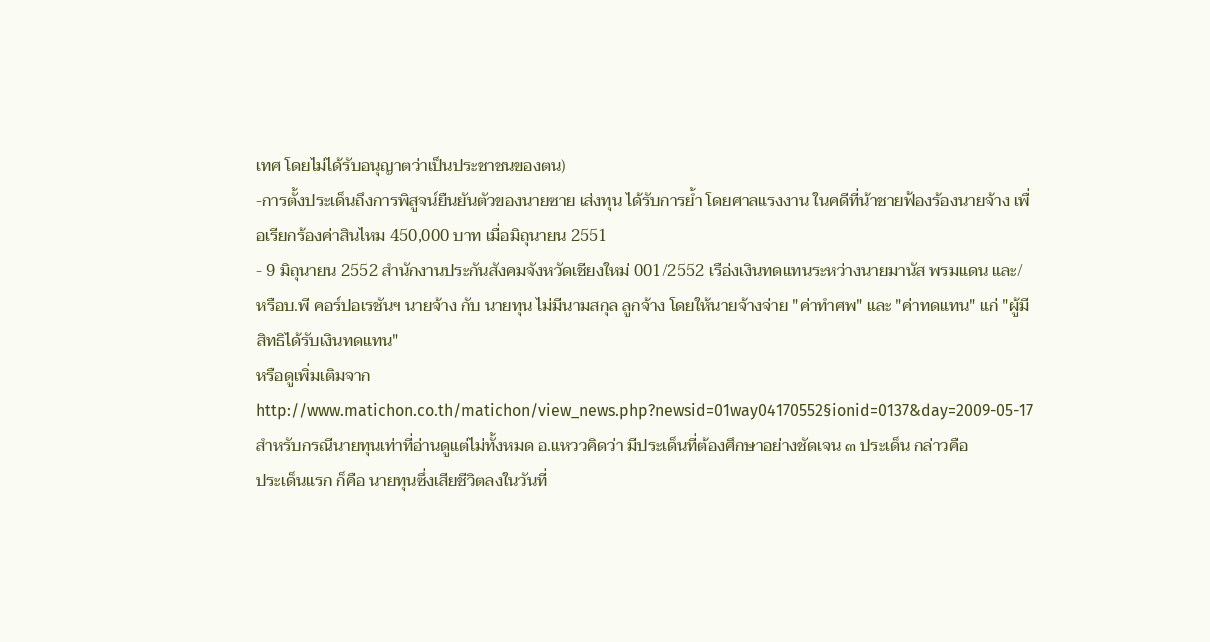เทศ โดยไม่ได้รับอนุญาตว่าเป็นประชาชนของตน)
-การตั้งประเด็นถึงการพิสูจน์ยืนยันตัวของนายซาย เส่งทุน ได้รับการย้ำ โดยศาลแรงงาน ในคดีที่น้าชายฟ้องร้องนายจ้าง เพื่อเรียกร้องค่าสินไหม 450,000 บาท เมื่อมิถุนายน 2551
- 9 มิถุนายน 2552 สำนักงานประกันสังคมจังหวัดเชียงใหม่ 001/2552 เรือ่งเงินทดแทนระหว่างนายมานัส พรมแดน และ/หรือบ.พี คอร์ปอเรชันฯ นายจ้าง กับ นายทุน ไม่มีนามสกุล ลูกจ้าง โดยให้นายจ้างจ่าย "ค่าทำศพ" และ "ค่าทดแทน" แก่ "ผู้มีสิทธิได้รับเงินทดแทน"
หรือดูเพิ่มเติมจาก http://www.matichon.co.th/matichon/view_news.php?newsid=01way04170552§ionid=0137&day=2009-05-17
สำหรับกรณีนายทุนเท่าที่อ่านดูแต่ไม่ทั้งหมด อ.แหววคิดว่า มีประเด็นที่ต้องศึกษาอย่างชัดเจน ๓ ประเด็น กล่าวคือ
ประเด็นแรก ก็คือ นายทุนซึ่งเสียชีวิตลงในวันที่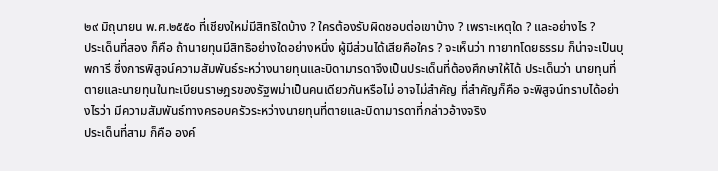๒๙ มิถุนายน พ.ศ.๒๕๕๐ ที่เชียงใหม่มีสิทธิใดบ้าง ? ใครต้องรับผิดชอบต่อเขาบ้าง ? เพราะเหตุใด ? และอย่างไร ?
ประเด็นที่สอง ก็คือ ถ้านายทุนมีสิทธิอย่างใดอย่างหนึ่ง ผู้มีส่วนได้เสียคือใคร ? จะเห็นว่า ทายาทโดยธรรม ก็น่าจะเป็นบุพการี ซึ่งการพิสูจน์ความสัมพันธ์ระหว่างนายทุนและบิดามารดาจึงเป็นประเด็นที่ต้องศึกษาให้ได้ ประเด็นว่า นายทุนที่ตายและนายทุนในทะเบียนราษฎรของรัฐพม่าเป็นคนเดียวกันหรือไม่ อาจไม่สำคัญ ที่สำคัญก็คือ จะพิสูจน์ทราบได้อย่างไรว่า มีความสัมพันธ์ทางครอบครัวระหว่างนายทุนที่ตายและบิดามารดาที่กล่าวอ้างจริง
ประเด็นที่สาม ก็คือ องค์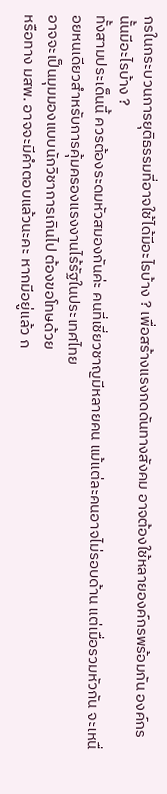กรในกระบวนการยุติธรรมที่อาจใช้ได้มีอะไรบ้าง ? เพื่อสร้างแรงกดดันทางสังคม อาจต้องใช้หลายองค์กรพร้อมกัน องค์กรนั้นมีอะไรบ้าง ?
ทั้งสามประเด็นนี้ ควรต้องระดมหัวสมองกันค่ะ คนที่เชี่ยวชาญมีหลายคน แม้แต่ละคนอาจไม่รอบด้าน แต่เมื่อรวมหัวกัน จะเหนื่อยหนเดียวสำหรับการคุ้มครองแรงงานไร้รัฐในประเทศไทย
อาจจะเป็นมุมมองแบบนักวิชาการเกินไป ต้องขอโทษด้วย
หรือทาง มสพ. อาจจะมีคำตอบแล้วนะคะ หากมีอยู่แล้ว ก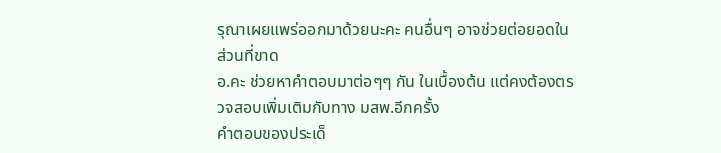รุณาเผยแพร่ออกมาด้วยนะคะ คนอื่นๆ อาจช่วยต่อยอดในส่วนที่ขาด
อ.คะ ช่วยหาคำตอบมาต่อๆๆ กัน ในเบื้องต้น แต่คงต้องตรวจสอบเพิ่มเติมกับทาง มสพ.อีกครั้ง
คำตอบของประเด็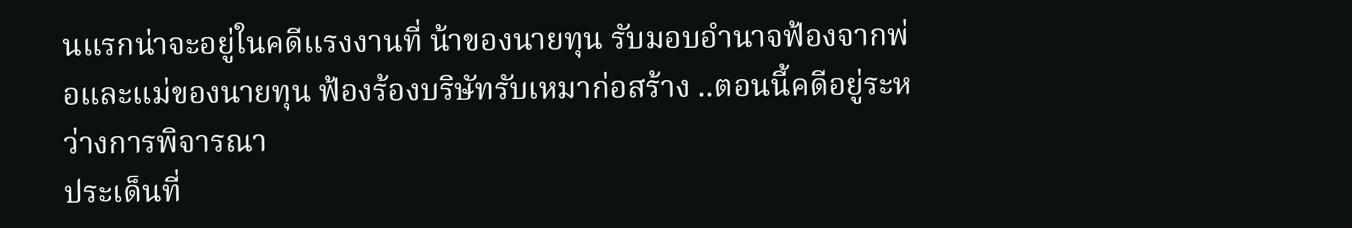นแรกน่าจะอยู่ในคดีแรงงานที่ น้าของนายทุน รับมอบอำนาจฟ้องจากพ่อและแม่ของนายทุน ฟ้องร้องบริษัทรับเหมาก่อสร้าง ..ตอนนี้คดีอยู่ระหว่างการพิจารณา
ประเด็นที่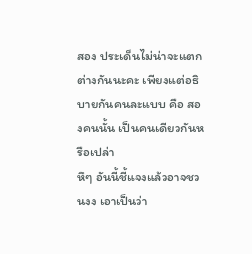สอง ประเด็นไม่น่าจะแตกต่างกันนะคะ เพียงแต่อธิบายกันคนละแบบ คือ สองคนนั้น เป็นคนเดียวกันหรือเปล่า
หึๆ อันนี้ชี้แจงแล้วอาจชวนงง เอาเป็นว่า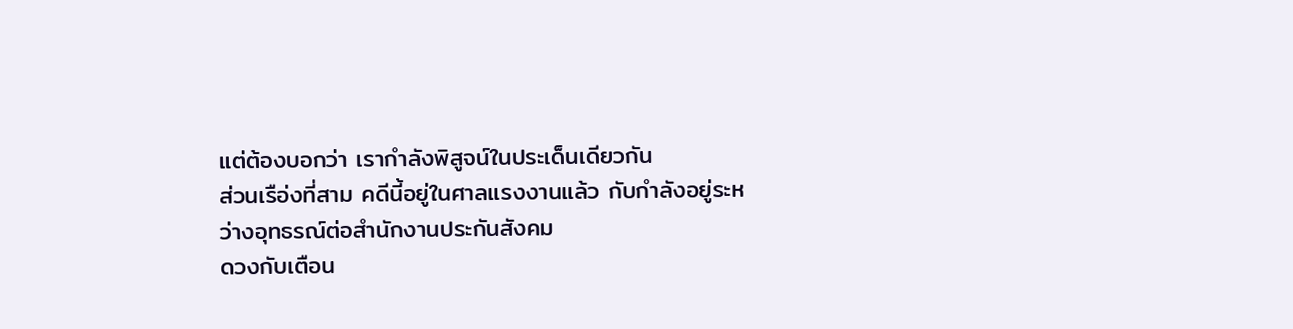แต่ต้องบอกว่า เรากำลังพิสูจน์ในประเด็นเดียวกัน
ส่วนเรือ่งที่สาม คดีนี้อยู่ในศาลแรงงานแล้ว กับกำลังอยู่ระหว่างอุทธรณ์ต่อสำนักงานประกันสังคม
ดวงกับเตือน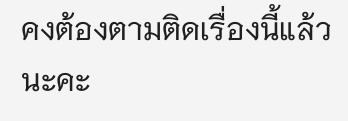คงต้องตามติดเรื่องนี้แล้วนะคะ